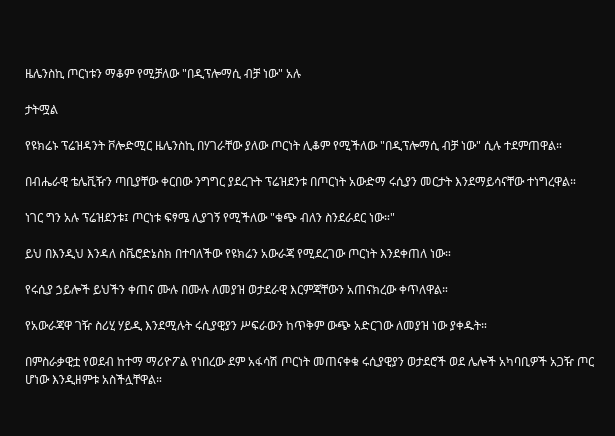ዜሌንስኪ ጦርነቱን ማቆም የሚቻለው "በዲፕሎማሲ ብቻ ነው" አሉ

ታትሟል

የዩክሬኑ ፕሬዝዳንት ቮሎድሚር ዜሌንስኪ በሃገራቸው ያለው ጦርነት ሊቆም የሚችለው "በዲፕሎማሲ ብቻ ነው" ሲሉ ተደምጠዋል።

በብሔራዊ ቴሌቪዥን ጣቢያቸው ቀርበው ንግግር ያደረጉት ፕሬዝደንቱ በጦርነት አውድማ ሩሲያን መርታት እንደማይሳናቸው ተነግረዋል።

ነገር ግን አሉ ፕሬዝደንቱ፤ ጦርነቱ ፍፃሜ ሊያገኝ የሚችለው "ቁጭ ብለን ስንደራደር ነው።"

ይህ በእንዲህ እንዳለ ስቬሮድኔስክ በተባለችው የዩክሬን አውራጃ የሚደረገው ጦርነት እንደቀጠለ ነው።

የሩሲያ ኃይሎች ይህችን ቀጠና ሙሉ በሙሉ ለመያዝ ወታደራዊ እርምጃቸውን አጠናክረው ቀጥለዋል።

የአውራጃዋ ገዥ ስሪሂ ሃይዲ እንደሚሉት ሩሲያዊያን ሥፍራውን ከጥቅም ውጭ አድርገው ለመያዝ ነው ያቀዱት።

በምስራቃዊቷ የወደብ ከተማ ማሪዮፖል የነበረው ደም አፋሳሽ ጦርነት መጠናቀቁ ሩሲያዊያን ወታደሮች ወደ ሌሎች አካባቢዎች አጋዥ ጦር ሆነው እንዲዘምቱ አስችሏቸዋል።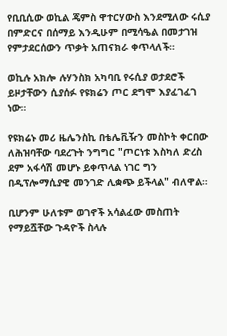የቢቢሲው ወኪል ጄምስ ዋተርሃውስ እንደሚለው ሩሲያ በምድርና በሰማይ እንዲሁም በሚሳዔል በመታገዝ የምታደርሰውን ጥቃት አጠናክራ ቀጥላለች።

ወኪሉ አክሎ ሉሃንስክ አካባቢ የሩሲያ ወታደሮች ይዞታቸውን ሲያሰፉ የዩክሬን ጦር ደግሞ እያፈገፈገ ነው።

የዩክሬኑ መሪ ዜሌንስኪ በቴሌቪዥን መስኮት ቀርበው ለሕዝባቸው ባደረጉት ንግግር "ጦርነቱ እስካለ ድረስ ደም አፋሳሽ መሆኑ ይቀጥላል ነገር ግን በዲፕሎማሲያዊ መንገድ ሊቋጭ ይችላል" ብለዋል።

ቢሆንም ሁለቱም ወገኖች አሳልፈው መስጠት የማይሿቸው ጉዳዮች ስላሉ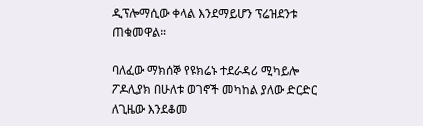ዲፕሎማሲው ቀላል እንደማይሆን ፕሬዝደንቱ ጠቁመዋል።

ባለፈው ማክሰኞ የዩክሬኑ ተደራዳሪ ሚካይሎ ፖዶሊያክ በሁለቱ ወገኖች መካከል ያለው ድርድር ለጊዜው እንደቆመ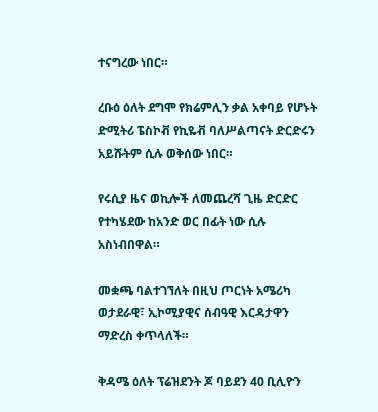ተናግረው ነበር።

ረቡዕ ዕለት ደግሞ የክሬምሊን ቃል አቀባይ የሆኑት ድሚትሪ ፔስኮቭ የኪዬቭ ባለሥልጣናት ድርድሩን አይሹትም ሲሉ ወቅሰው ነበር።

የሩሲያ ዜና ወኪሎች ለመጨረሻ ጊዜ ድርድር የተካሄደው ከአንድ ወር በፊት ነው ሲሉ አስነብበዋል።

መቋጫ ባልተገኘለት በዚህ ጦርነት አሜሪካ ወታደራዊ፣ ኢኮሚያዊና ሰብዓዊ እርዳታዋን ማድረስ ቀጥላለች።

ቅዳሜ ዕለት ፕሬዝደንት ጆ ባይደን 40 ቢሊዮን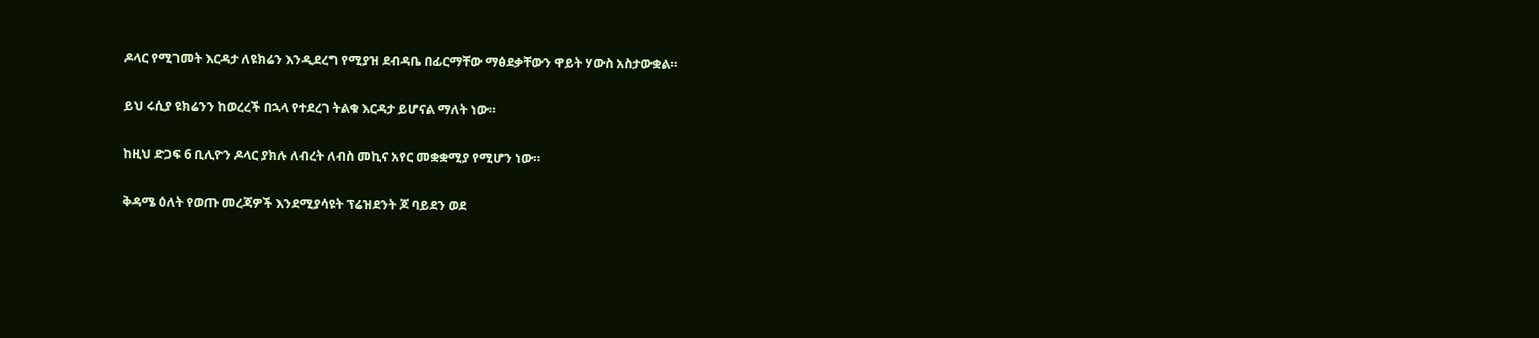ዶላር የሚገመት እርዳታ ለዩክሬን እንዲደረግ የሚያዝ ደብዳቤ በፊርማቸው ማፅደቃቸውን ዋይት ሃውስ አስታውቋል።

ይህ ሩሲያ ዩክሬንን ከወረረች በኋላ የተደረገ ትልቁ እርዳታ ይሆናል ማለት ነው።

ከዚህ ድጋፍ 6 ቢሊዮን ዶላር ያክሉ ለብረት ለብስ መኪና አየር መቋቋሚያ የሚሆን ነው።

ቅዳሜ ዕለት የወጡ መረጃዎች እንደሚያሳዩት ፕሬዝደንት ጆ ባይደን ወደ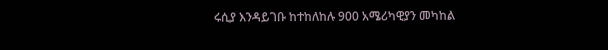ሩሲያ እንዳይገቡ ከተከለከሉ 900 አሜሪካዊያን መካከል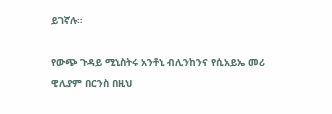ይገኛሉ።

የውጭ ጉዳይ ሚኒስትሩ አንቶኒ ብሊንከንና የሲአይኤ መሪ ዊሊያም በርንስ በዚህ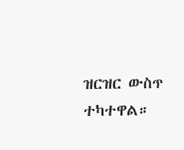ዝርዝር ውስጥ ተካተዋል።